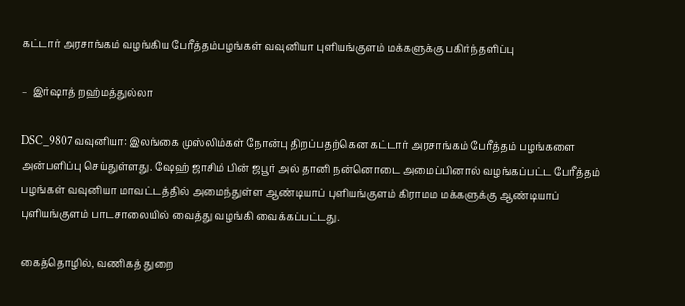கட்டார் அரசாங்கம் வழங்கிய பேரீத்தம்பழங்கள் வவுனியா புளியங்குளம் மக்களுக்கு பகிர்ந்தளிப்பு

–  இர்ஷாத் றஹ்மத்துல்லா

DSC_9807வவுனியா: இலங்கை முஸ்லிம்கள் நோன்பு திறப்பதற்கென கட்டார் அரசாங்கம் பேரீத்தம் பழங்களை அன்பளிப்பு செய்துள்ளது. ஷேஹ் ஜாசிம் பின் ஜபூர் அல் தானி நன்னொடை அமைப்பினால் வழங்கப்பட்ட பேரீத்தம் பழங்கள் வவுனியா மாவட்டத்தில் அமைந்துள்ள ஆண்டியாப் புளியங்குளம் கிராமம மக்களுக்கு ஆண்டியாப் புளியங்குளம் பாடசாலையில் வைத்து வழங்கி வைக்கப்பட்டது.

கைத்தொழில், வணிகத் துறை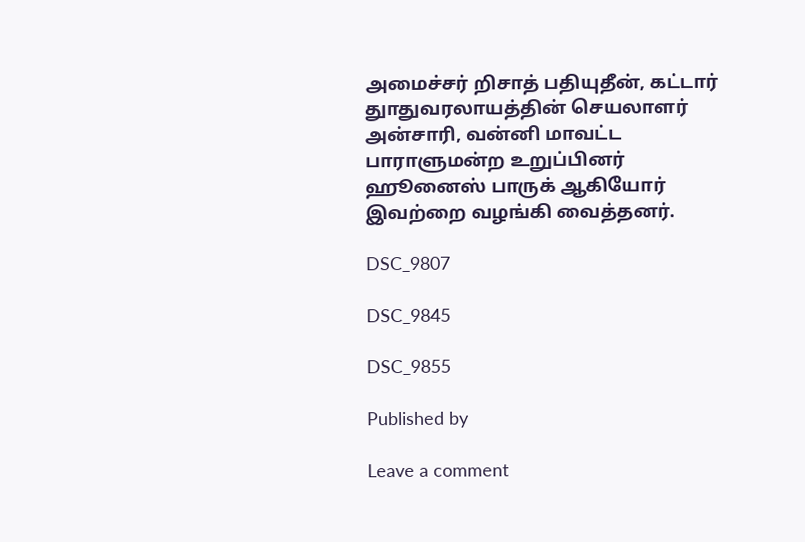அமைச்சர் றிசாத் பதியுதீன், கட்டார் துாதுவரலாயத்தின் செயலாளர் அன்சாரி, வன்னி மாவட்ட பாராளுமன்ற உறுப்பினர் ஹூனைஸ் பாருக் ஆகியோர் இவற்றை வழங்கி வைத்தனர்.

DSC_9807

DSC_9845

DSC_9855

Published by

Leave a comment